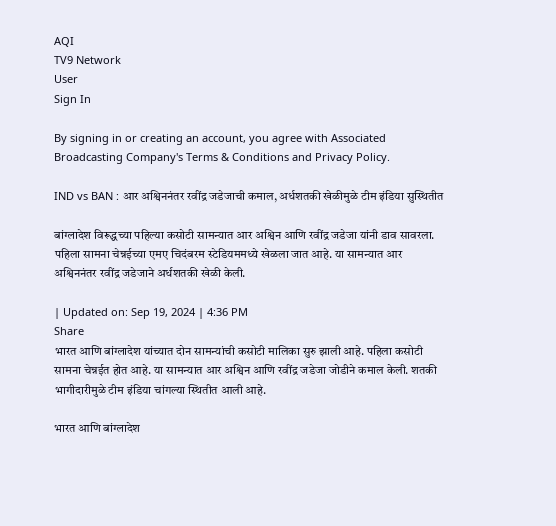AQI
TV9 Network
User
Sign In

By signing in or creating an account, you agree with Associated Broadcasting Company's Terms & Conditions and Privacy Policy.

IND vs BAN : आर अश्विननंतर रवींद्र जडेजाची कमाल, अर्धशतकी खेळीमुळे टीम इंडिया सुस्थितीत

बांग्लादेश विरूद्धच्या पहिल्या कसोटी सामन्यात आर अश्विन आणि रवींद्र जडेजा यांनी डाव सावरला. पहिला सामना चेन्नईच्या एमए चिदंबरम स्टेडियममध्ये खेळला जात आहे. या सामन्यात आर अश्विननंतर रवींद्र जडेजाने अर्धशतकी खेळी केली.

| Updated on: Sep 19, 2024 | 4:36 PM
Share
भारत आणि बांग्लादेश यांच्यात दोन सामन्यांची कसोटी मालिका सुरु झाली आहे. पहिला कसोटी सामना चेन्नईत होत आहे. या सामन्यात आर अश्विन आणि रवींद्र जडेजा जोडीने कमाल केली. शतकी भागीदारीमुळे टीम इंडिया चांगल्या स्थितीत आली आहे.

भारत आणि बांग्लादेश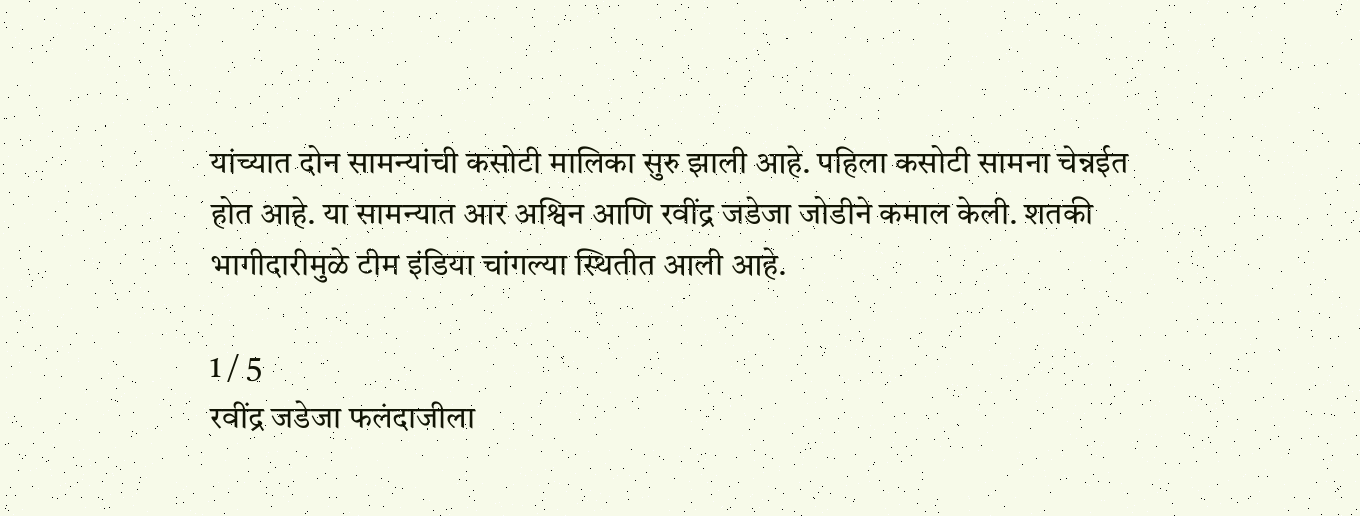यांच्यात दोन सामन्यांची कसोटी मालिका सुरु झाली आहे. पहिला कसोटी सामना चेन्नईत होत आहे. या सामन्यात आर अश्विन आणि रवींद्र जडेजा जोडीने कमाल केली. शतकी भागीदारीमुळे टीम इंडिया चांगल्या स्थितीत आली आहे.

1 / 5
रवींद्र जडेजा फलंदाजीला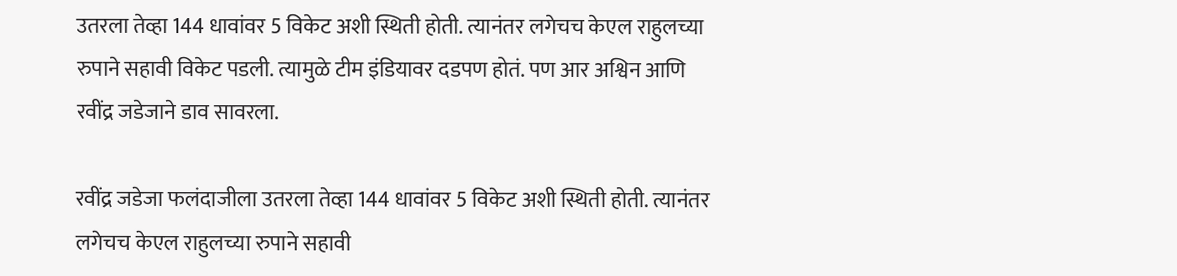उतरला तेव्हा 144 धावांवर 5 विकेट अशी स्थिती होती. त्यानंतर लगेचच केएल राहुलच्या रुपाने सहावी विकेट पडली. त्यामुळे टीम इंडियावर दडपण होतं. पण आर अश्विन आणि रवींद्र जडेजाने डाव सावरला.

रवींद्र जडेजा फलंदाजीला उतरला तेव्हा 144 धावांवर 5 विकेट अशी स्थिती होती. त्यानंतर लगेचच केएल राहुलच्या रुपाने सहावी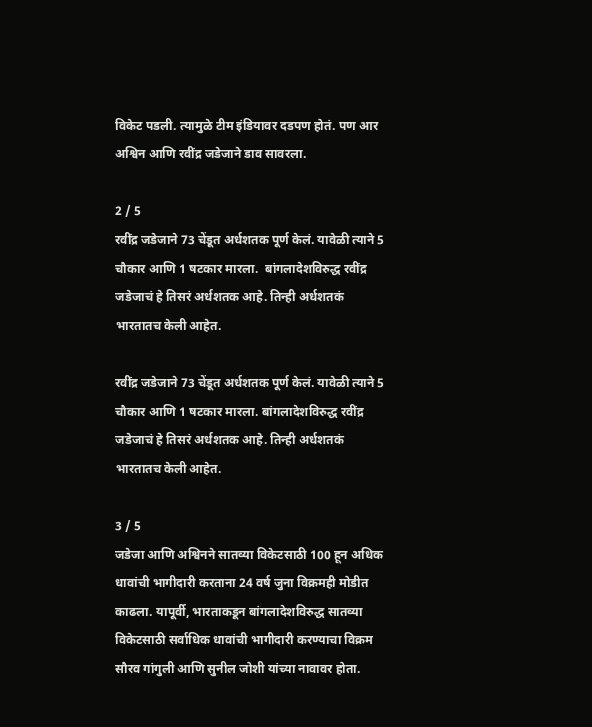विकेट पडली. त्यामुळे टीम इंडियावर दडपण होतं. पण आर अश्विन आणि रवींद्र जडेजाने डाव सावरला.

2 / 5
रवींद्र जडेजाने 73 चेंडूत अर्धशतक पूर्ण केलं. यावेळी त्याने 5 चौकार आणि 1 षटकार मारला.  बांगलादेशविरुद्ध रवींद्र जडेजाचं हे तिसरं अर्धशतक आहे. तिन्ही अर्धशतकं भारतातच केली आहेत.

रवींद्र जडेजाने 73 चेंडूत अर्धशतक पूर्ण केलं. यावेळी त्याने 5 चौकार आणि 1 षटकार मारला. बांगलादेशविरुद्ध रवींद्र जडेजाचं हे तिसरं अर्धशतक आहे. तिन्ही अर्धशतकं भारतातच केली आहेत.

3 / 5
जडेजा आणि अश्विनने सातव्या विकेटसाठी 100 हून अधिक धावांची भागीदारी करताना 24 वर्ष जुना विक्रमही मोडीत काढला. यापूर्वी, भारताकडून बांगलादेशविरुद्ध सातव्या विकेटसाठी सर्वाधिक धावांची भागीदारी करण्याचा विक्रम सौरव गांगुली आणि सुनील जोशी यांच्या नावावर होता.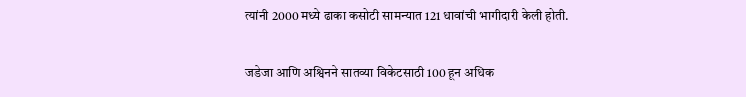त्यांनी 2000 मध्ये ढाका कसोटी सामन्यात 121 धावांची भागीदारी केली होती.

जडेजा आणि अश्विनने सातव्या विकेटसाठी 100 हून अधिक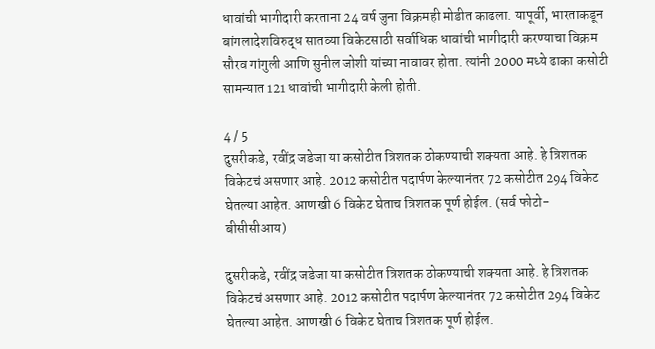धावांची भागीदारी करताना 24 वर्ष जुना विक्रमही मोडीत काढला. यापूर्वी, भारताकडून बांगलादेशविरुद्ध सातव्या विकेटसाठी सर्वाधिक धावांची भागीदारी करण्याचा विक्रम सौरव गांगुली आणि सुनील जोशी यांच्या नावावर होता. त्यांनी 2000 मध्ये ढाका कसोटी सामन्यात 121 धावांची भागीदारी केली होती.

4 / 5
दुसरीकडे, रवींद्र जडेजा या कसोटीत त्रिशतक ठोकण्याची शक्यता आहे. हे त्रिशतक विकेटचं असणार आहे. 2012 कसोटीत पदार्पण केल्यानंतर 72 कसोटीत 294 विकेट घेतल्या आहेत. आणखी 6 विकेट घेताच त्रिशतक पूर्ण होईल. (सर्व फोटो- बीसीसीआय)

दुसरीकडे, रवींद्र जडेजा या कसोटीत त्रिशतक ठोकण्याची शक्यता आहे. हे त्रिशतक विकेटचं असणार आहे. 2012 कसोटीत पदार्पण केल्यानंतर 72 कसोटीत 294 विकेट घेतल्या आहेत. आणखी 6 विकेट घेताच त्रिशतक पूर्ण होईल.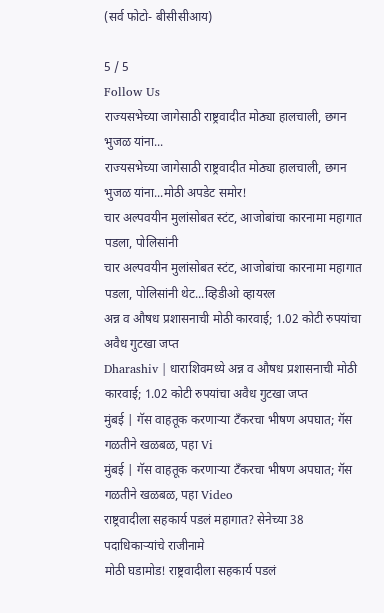(सर्व फोटो- बीसीसीआय)

5 / 5
Follow Us
राज्यसभेच्या जागेसाठी राष्ट्रवादीत मोठ्या हालचाली, छगन भुजळ यांना...
राज्यसभेच्या जागेसाठी राष्ट्रवादीत मोठ्या हालचाली, छगन भुजळ यांना...मोठी अपडेट समोर!
चार अल्पवयीन मुलांसोबत स्टंट, आजोबांचा कारनामा महागात पडला, पोलिसांनी
चार अल्पवयीन मुलांसोबत स्टंट, आजोबांचा कारनामा महागात पडला, पोलिसांनी थेट...व्हिडीओ व्हायरल
अन्न व औषध प्रशासनाची मोठी कारवाई; 1.02 कोटी रुपयांचा अवैध गुटखा जप्त
Dharashiv | धाराशिवमध्ये अन्न व औषध प्रशासनाची मोठी कारवाई; 1.02 कोटी रुपयांचा अवैध गुटखा जप्त
मुंबई | गॅस वाहतूक करणाऱ्या टँकरचा भीषण अपघात; गॅस गळतीने खळबळ, पहा Vi
मुंबई | गॅस वाहतूक करणाऱ्या टँकरचा भीषण अपघात; गॅस गळतीने खळबळ, पहा Video
राष्ट्रवादीला सहकार्य पडलं महागात? सेनेच्या 38 पदाधिकाऱ्यांचे राजीनामे
मोठी घडामोड! राष्ट्रवादीला सहकार्य पडलं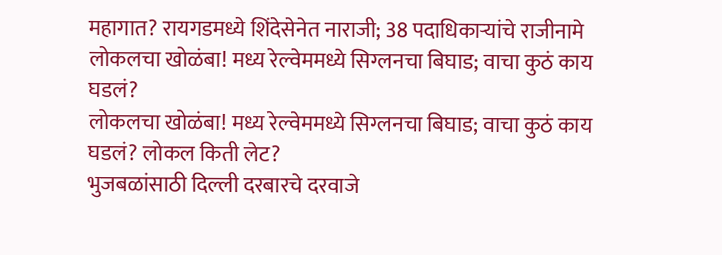महागात? रायगडमध्ये शिंदेसेनेत नाराजी; 38 पदाधिकाऱ्यांचे राजीनामे
लोकलचा खोळंबा! मध्य रेल्वेममध्ये सिग्लनचा बिघाड; वाचा कुठं काय घडलं?
लोकलचा खोळंबा! मध्य रेल्वेममध्ये सिग्लनचा बिघाड; वाचा कुठं काय घडलं? लोकल किती लेट?
भुजबळांसाठी दिल्ली दरबारचे दरवाजे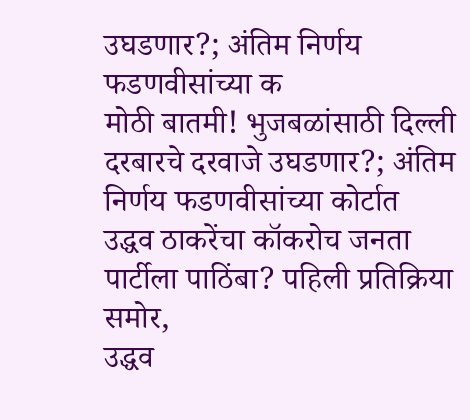उघडणार?; अंतिम निर्णय फडणवीसांच्या क
मोठी बातमी! भुजबळांसाठी दिल्ली दरबारचे दरवाजे उघडणार?; अंतिम निर्णय फडणवीसांच्या कोर्टात
उद्धव ठाकरेंचा कॉकरोच जनता पार्टीला पाठिंबा? पहिली प्रतिक्रिया समोर,
उद्धव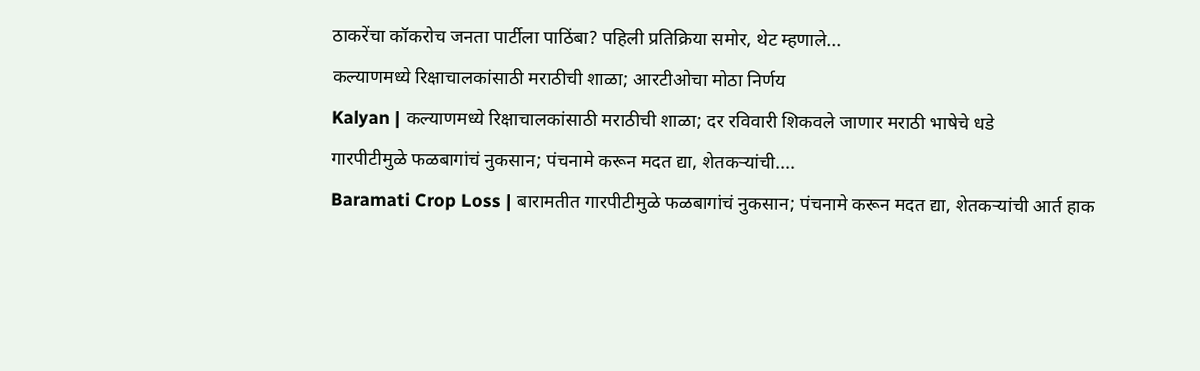ठाकरेंचा कॉकरोच जनता पार्टीला पाठिंबा? पहिली प्रतिक्रिया समोर, थेट म्हणाले...
कल्याणमध्ये रिक्षाचालकांसाठी मराठीची शाळा; आरटीओचा मोठा निर्णय
Kalyan | कल्याणमध्ये रिक्षाचालकांसाठी मराठीची शाळा; दर रविवारी शिकवले जाणार मराठी भाषेचे धडे
गारपीटीमुळे फळबागांचं नुकसान; पंचनामे करून मदत द्या, शेतकऱ्यांची....
Baramati Crop Loss | बारामतीत गारपीटीमुळे फळबागांचं नुकसान; पंचनामे करून मदत द्या, शेतकऱ्यांची आर्त हाक